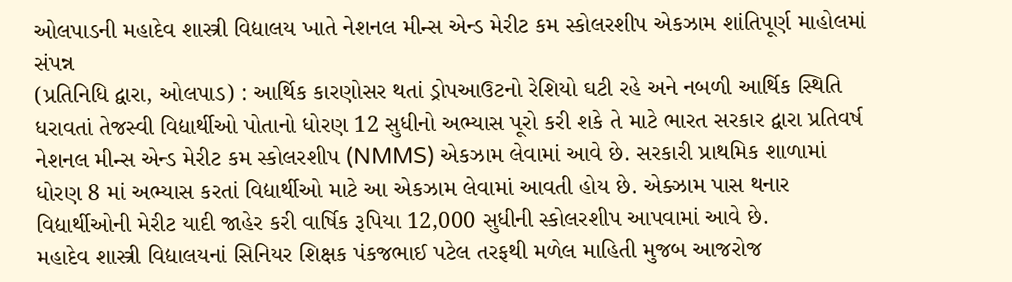ઓલપાડની મહાદેવ શાસ્ત્રી વિદ્યાલય ખાતે નેશનલ મીન્સ એન્ડ મેરીટ કમ સ્કોલરશીપ એકઝામ શાંતિપૂર્ણ માહોલમાં સંપન્ન
(પ્રતિનિધિ દ્વારા, ઓલપાડ) : આર્થિક કારણોસર થતાં ડ્રોપઆઉટનો રેશિયો ઘટી રહે અને નબળી આર્થિક સ્થિતિ ધરાવતાં તેજસ્વી વિદ્યાર્થીઓ પોતાનો ધોરણ 12 સુધીનો અભ્યાસ પૂરો કરી શકે તે માટે ભારત સરકાર દ્વારા પ્રતિવર્ષ નેશનલ મીન્સ એન્ડ મેરીટ કમ સ્કોલરશીપ (NMMS) એકઝામ લેવામાં આવે છે. સરકારી પ્રાથમિક શાળામાં ધોરણ 8 માં અભ્યાસ કરતાં વિદ્યાર્થીઓ માટે આ એકઝામ લેવામાં આવતી હોય છે. એક્ઝામ પાસ થનાર વિદ્યાર્થીઓની મેરીટ યાદી જાહેર કરી વાર્ષિક રૂપિયા 12,000 સુધીની સ્કોલરશીપ આપવામાં આવે છે.
મહાદેવ શાસ્ત્રી વિદ્યાલયનાં સિનિયર શિક્ષક પંકજભાઈ પટેલ તરફથી મળેલ માહિતી મુજબ આજરોજ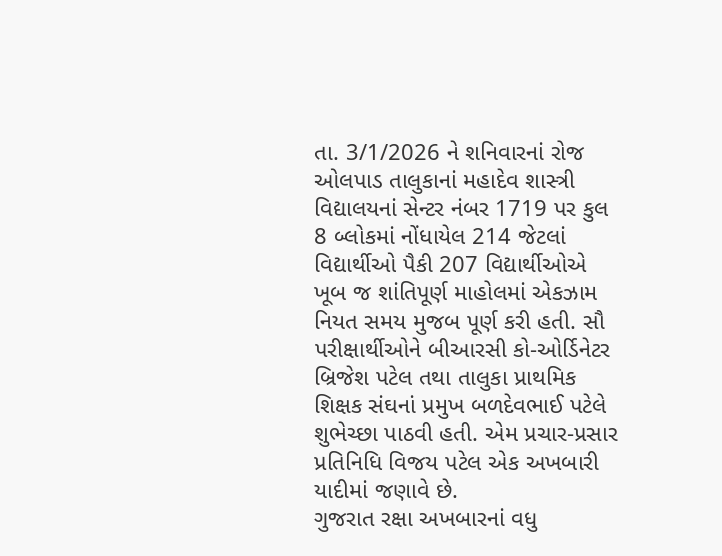તા. 3/1/2026 ને શનિવારનાં રોજ ઓલપાડ તાલુકાનાં મહાદેવ શાસ્ત્રી વિદ્યાલયનાં સેન્ટર નંબર 1719 પર કુલ 8 બ્લોકમાં નોંધાયેલ 214 જેટલાં વિદ્યાર્થીઓ પૈકી 207 વિદ્યાર્થીઓએ ખૂબ જ શાંતિપૂર્ણ માહોલમાં એકઝામ નિયત સમય મુજબ પૂર્ણ કરી હતી. સૌ પરીક્ષાર્થીઓને બીઆરસી કો-ઓર્ડિનેટર બ્રિજેશ પટેલ તથા તાલુકા પ્રાથમિક શિક્ષક સંઘનાં પ્રમુખ બળદેવભાઈ પટેલે શુભેચ્છા પાઠવી હતી. એમ પ્રચાર-પ્રસાર પ્રતિનિધિ વિજય પટેલ એક અખબારી યાદીમાં જણાવે છે.
ગુજરાત રક્ષા અખબારનાં વધુ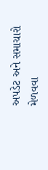અપડેટ અને સમાચારો મેળવવા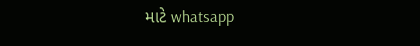માટે whatsapp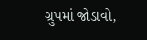ગ્રુપમાં જોડાવો,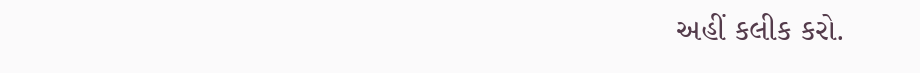અહીં કલીક કરો.